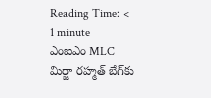Reading Time: < 1 minute
ఎంఐఎం MLC మిర్జా రహ్మత్ బేగ్‌కు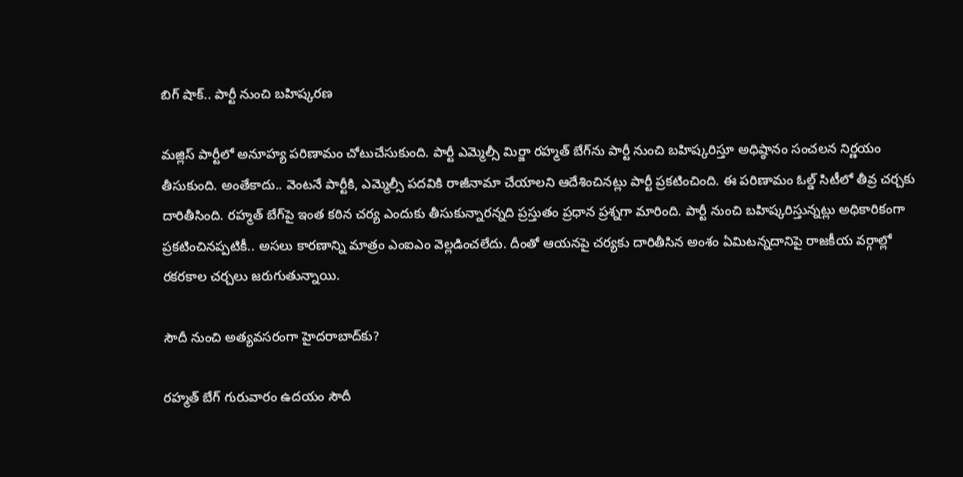బిగ్ షాక్.. పార్టీ నుంచి బహిష్కరణ

మజ్లిస్‌ పార్టీలో అనూహ్య పరిణామం చోటుచేసుకుంది. పార్టీ ఎమ్మెల్సీ మిర్జా రహ్మత్ బేగ్‌ను పార్టీ నుంచి బహిష్కరిస్తూ అధిష్ఠానం సంచలన నిర్ణయం తీసుకుంది. అంతేకాదు.. వెంటనే పార్టీకి, ఎమ్మెల్సీ పదవికి రాజీనామా చేయాలని ఆదేశించినట్లు పార్టీ ప్రకటించింది. ఈ పరిణామం ఓల్డ్ సిటీలో తీవ్ర చర్చకు దారితీసింది. రహ్మత్ బేగ్‌పై ఇంత కఠిన చర్య ఎందుకు తీసుకున్నారన్నది ప్రస్తుతం ప్రధాన ప్రశ్నగా మారింది. పార్టీ నుంచి బహిష్కరిస్తున్నట్లు అధికారికంగా ప్రకటించినప్పటికీ.. అసలు కారణాన్ని మాత్రం ఎంఐఎం వెల్లడించలేదు. దీంతో ఆయనపై చర్యకు దారితీసిన అంశం ఏమిటన్నదానిపై రాజకీయ వర్గాల్లో రకరకాల చర్చలు జరుగుతున్నాయి.

సౌదీ నుంచి అత్యవసరంగా హైదరాబాద్‌కు?

రహ్మత్ బేగ్ గురువారం ఉదయం సౌదీ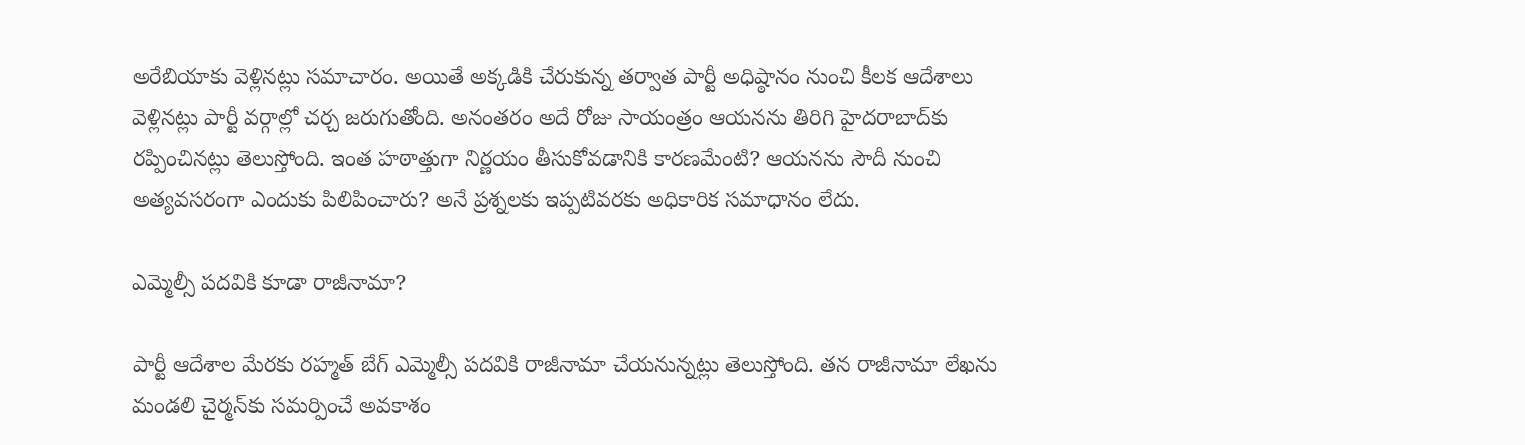అరేబియాకు వెళ్లినట్లు సమాచారం. అయితే అక్కడికి చేరుకున్న తర్వాత పార్టీ అధిష్ఠానం నుంచి కీలక ఆదేశాలు వెళ్లినట్లు పార్టీ వర్గాల్లో చర్చ జరుగుతోంది. అనంతరం అదే రోజు సాయంత్రం ఆయనను తిరిగి హైదరాబాద్‌కు రప్పించినట్లు తెలుస్తోంది. ఇంత హఠాత్తుగా నిర్ణయం తీసుకోవడానికి కారణమేంటి? ఆయనను సౌదీ నుంచి అత్యవసరంగా ఎందుకు పిలిపించారు? అనే ప్రశ్నలకు ఇప్పటివరకు అధికారిక సమాధానం లేదు.

ఎమ్మెల్సీ పదవికి కూడా రాజీనామా?

పార్టీ ఆదేశాల మేరకు రహ్మత్ బేగ్ ఎమ్మెల్సీ పదవికి రాజీనామా చేయనున్నట్లు తెలుస్తోంది. తన రాజీనామా లేఖను మండలి చైర్మన్‌కు సమర్పించే అవకాశం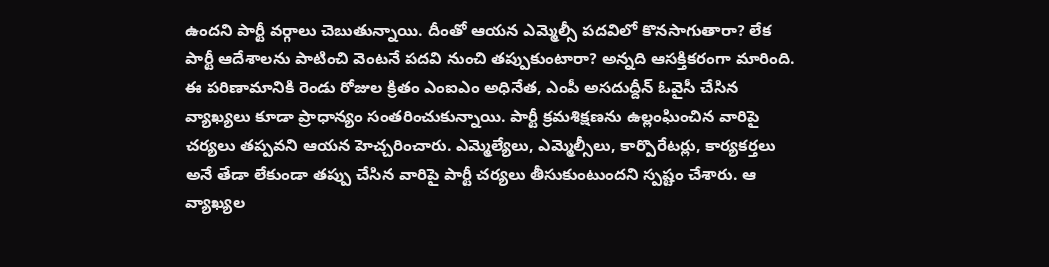ఉందని పార్టీ వర్గాలు చెబుతున్నాయి. దీంతో ఆయన ఎమ్మెల్సీ పదవిలో కొనసాగుతారా? లేక పార్టీ ఆదేశాలను పాటించి వెంటనే పదవి నుంచి తప్పుకుంటారా? అన్నది ఆసక్తికరంగా మారింది. ఈ పరిణామానికి రెండు రోజుల క్రితం ఎంఐఎం అధినేత, ఎంపీ అసదుద్దీన్ ఓవైసీ చేసిన వ్యాఖ్యలు కూడా ప్రాధాన్యం సంతరించుకున్నాయి. పార్టీ క్రమశిక్షణను ఉల్లంఘించిన వారిపై చర్యలు తప్పవని ఆయన హెచ్చరించారు. ఎమ్మెల్యేలు, ఎమ్మెల్సీలు, కార్పొరేటర్లు, కార్యకర్తలు అనే తేడా లేకుండా తప్పు చేసిన వారిపై పార్టీ చర్యలు తీసుకుంటుందని స్పష్టం చేశారు. ఆ వ్యాఖ్యల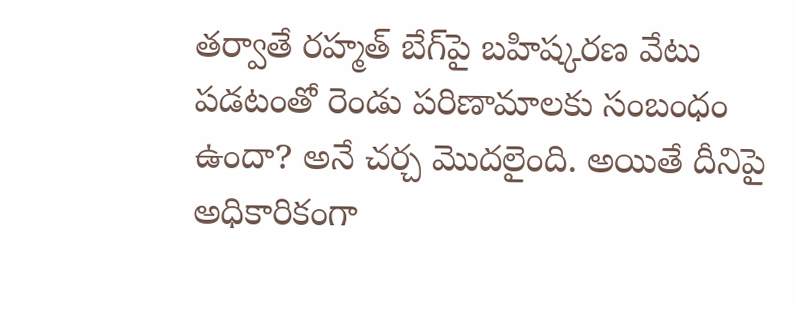తర్వాతే రహ్మత్ బేగ్‌పై బహిష్కరణ వేటు పడటంతో రెండు పరిణామాలకు సంబంధం ఉందా? అనే చర్చ మొదలైంది. అయితే దీనిపై అధికారికంగా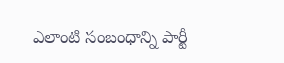ఎలాంటి సంబంధాన్ని పార్టీ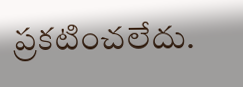ప్రకటించలేదు.